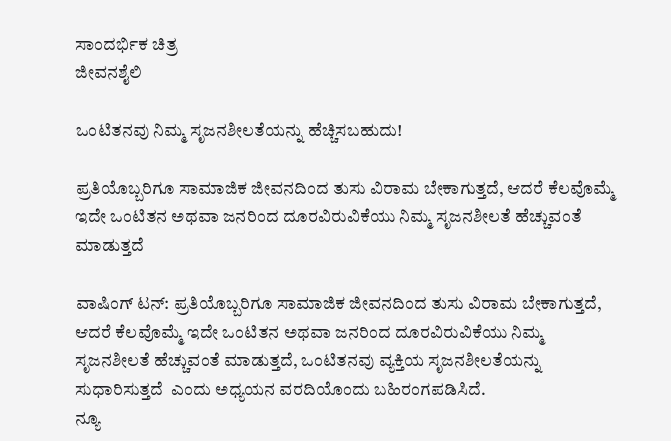ಸಾಂದರ್ಭಿಕ ಚಿತ್ರ
ಜೀವನಶೈಲಿ

ಒಂಟಿತನವು ನಿಮ್ಮ ಸೃಜನಶೀಲತೆಯನ್ನು ಹೆಚ್ಚಿಸಬಹುದು!

ಪ್ರತಿಯೊಬ್ಬರಿಗೂ ಸಾಮಾಜಿಕ ಜೀವನದಿಂದ ತುಸು ವಿರಾಮ ಬೇಕಾಗುತ್ತದೆ, ಆದರೆ ಕೆಲವೊಮ್ಮೆ ಇದೇ ಒಂಟಿತನ ಅಥವಾ ಜನರಿಂದ ದೂರವಿರುವಿಕೆಯು ನಿಮ್ಮ ಸೃಜನಶೀಲತೆ ಹೆಚ್ಚುವಂತೆ ಮಾಡುತ್ತದೆ

ವಾಷಿಂಗ್ ಟನ್: ಪ್ರತಿಯೊಬ್ಬರಿಗೂ ಸಾಮಾಜಿಕ ಜೀವನದಿಂದ ತುಸು ವಿರಾಮ ಬೇಕಾಗುತ್ತದೆ, ಆದರೆ ಕೆಲವೊಮ್ಮೆ ಇದೇ ಒಂಟಿತನ ಅಥವಾ ಜನರಿಂದ ದೂರವಿರುವಿಕೆಯು ನಿಮ್ಮ ಸೃಜನಶೀಲತೆ ಹೆಚ್ಚುವಂತೆ ಮಾಡುತ್ತದೆ, ಒಂಟಿತನವು ವ್ಯಕ್ತಿಯ ಸೃಜನಶೀಲತೆಯನ್ನು ಸುಧಾರಿಸುತ್ತದೆ  ಎಂದು ಅಧ್ಯಯನ ವರದಿಯೊಂದು ಬಹಿರಂಗಪಡಿಸಿದೆ.
ನ್ಯೂ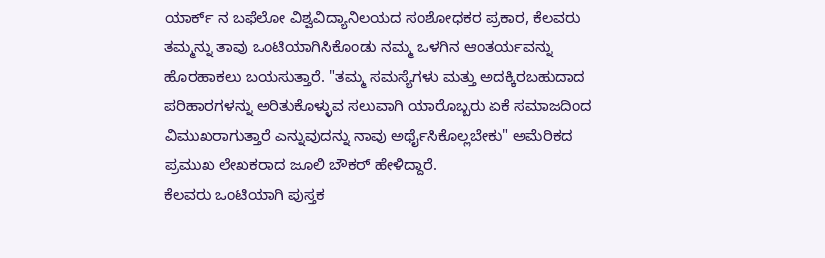ಯಾರ್ಕ್ ನ ಬಫೆಲೋ ವಿಶ್ವವಿದ್ಯಾನಿಲಯದ ಸಂಶೋಧಕರ ಪ್ರಕಾರ, ಕೆಲವರು ತಮ್ಮನ್ನು ತಾವು ಒಂಟಿಯಾಗಿಸಿಕೊಂಡು ನಮ್ಮ ಒಳಗಿನ ಆಂತರ್ಯವನ್ನು ಹೊರಹಾಕಲು ಬಯಸುತ್ತಾರೆ. "ತಮ್ಮ ಸಮಸ್ಯೆಗಳು ಮತ್ತು ಅದಕ್ಕಿರಬಹುದಾದ ಪರಿಹಾರಗಳನ್ನು ಅರಿತುಕೊಳ್ಳುವ ಸಲುವಾಗಿ ಯಾರೊಬ್ಬರು ಏಕೆ ಸಮಾಜದಿಂದ ವಿಮುಖರಾಗುತ್ತಾರೆ ಎನ್ನುವುದನ್ನು ನಾವು ಅರ್ಥೈಸಿಕೊಲ್ಲಬೇಕು" ಅಮೆರಿಕದ ಪ್ರಮುಖ ಲೇಖಕರಾದ ಜೂಲಿ ಬೌಕರ್ ಹೇಳಿದ್ದಾರೆ.
ಕೆಲವರು ಒಂಟಿಯಾಗಿ ಪುಸ್ತಕ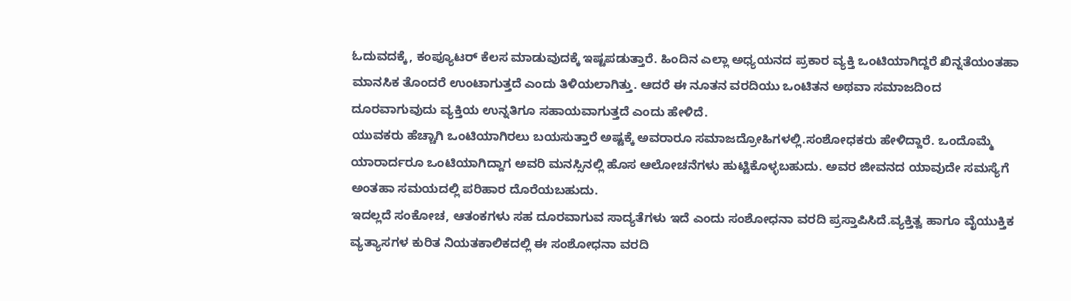ಓದುವದಕ್ಕೆ, ಕಂಪ್ಯೂಟರ್ ಕೆಲಸ ಮಾಡುವುದಕ್ಕೆ ಇಷ್ಟಪಡುತ್ತಾರೆ. ಹಿಂದಿನ ಎಲ್ಲಾ ಅಧ್ಯಯನದ ಪ್ರಕಾರ ವ್ಯಕ್ತಿ ಒಂಟಿಯಾಗಿದ್ದರೆ ಖಿನ್ನತೆಯಂತಹಾ ಮಾನಸಿಕ ತೊಂದರೆ ಉಂಟಾಗುತ್ತದೆ ಎಂದು ತಿಳಿಯಲಾಗಿತ್ತು. ಆದರೆ ಈ ನೂತನ ವರದಿಯು ಒಂಟಿತನ ಅಥವಾ ಸಮಾಜದಿಂದ ದೂರವಾಗುವುದು ವ್ಯಕ್ತಿಯ ಉನ್ನತಿಗೂ ಸಹಾಯವಾಗುತ್ತದೆ ಎಂದು ಹೇಳಿದೆ.
ಯುವಕರು ಹೆಚ್ಚಾಗಿ ಒಂಟಿಯಾಗಿರಲು ಬಯಸುತ್ತಾರೆ ಅಷ್ಟಕ್ಕೆ ಅವರಾರೂ ಸಮಾಜದ್ರೋಹಿಗಳಲ್ಲಿ.ಸಂಶೋಧಕರು ಹೇಳಿದ್ದಾರೆ. ಒಂದೊಮ್ಮೆ ಯಾರಾರ್ದರೂ ಒಂಟಿಯಾಗಿದ್ದಾಗ ಅವರಿ ಮನಸ್ಸಿನಲ್ಲಿ ಹೊಸ ಆಲೋಚನೆಗಳು ಹುಟ್ಟಿಕೊಳ್ಳಬಹುದು. ಅವರ ಜೀವನದ ಯಾವುದೇ ಸಮಸ್ಯೆಗೆ ಅಂತಹಾ ಸಮಯದಲ್ಲಿ ಪರಿಹಾರ ದೊರೆಯಬಹುದು.
ಇದಲ್ಲದೆ ಸಂಕೋಚ, ಆತಂಕಗಳು ಸಹ ದೂರವಾಗುವ ಸಾದ್ಯತೆಗಳು ಇದೆ ಎಂದು ಸಂಶೋಧನಾ ವರದಿ ಪ್ರಸ್ತಾಪಿಸಿದೆ.ವ್ಯಕ್ತಿತ್ವ ಹಾಗೂ ವೈಯುಕ್ತಿಕ ವ್ಯತ್ಯಾಸಗಳ ಕುರಿತ ನಿಯತಕಾಲಿಕದಲ್ಲಿ ಈ ಸಂಶೋಧನಾ ವರದಿ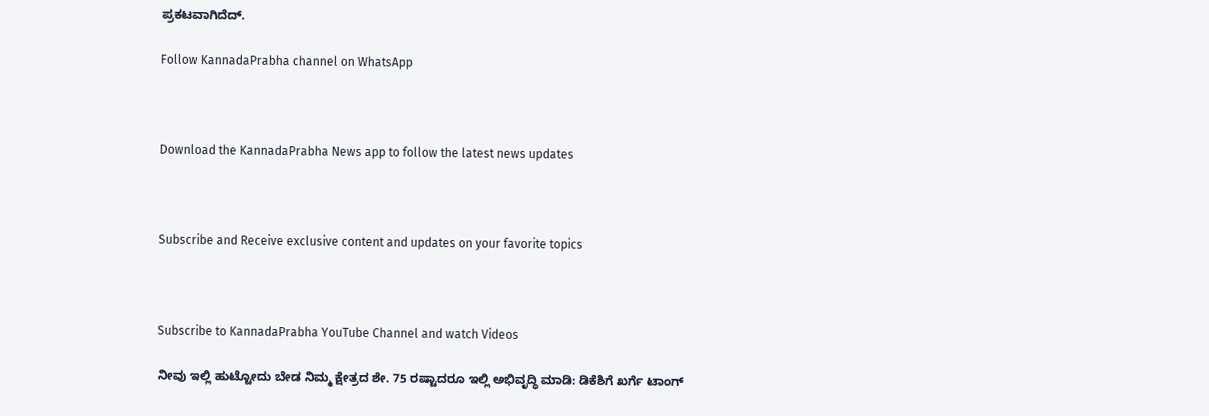ಪ್ರಕಟವಾಗಿದೆದ್.

Follow KannadaPrabha channel on WhatsApp



Download the KannadaPrabha News app to follow the latest news updates



Subscribe and Receive exclusive content and updates on your favorite topics



Subscribe to KannadaPrabha YouTube Channel and watch Videos

ನೀವು ಇಲ್ಲಿ ಹುಟ್ಟೋದು ಬೇಡ ನಿಮ್ಮ ಕ್ಷೇತ್ರದ ಶೇ. 75 ರಷ್ಟಾದರೂ ಇಲ್ಲಿ ಅಭಿವೃದ್ಧಿ ಮಾಡಿ: ಡಿಕೆಶಿಗೆ ಖರ್ಗೆ ಟಾಂಗ್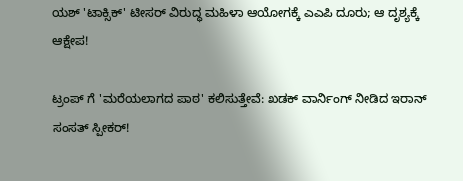ಯಶ್ 'ಟಾಕ್ಸಿಕ್' ಟೀಸರ್ ವಿರುದ್ಧ ಮಹಿಳಾ ಆಯೋಗಕ್ಕೆ ಎಎಪಿ ದೂರು; ಆ ದೃಶ್ಯಕ್ಕೆ ಆಕ್ಷೇಪ!

ಟ್ರಂಪ್ ಗೆ 'ಮರೆಯಲಾಗದ ಪಾಠ' ಕಲಿಸುತ್ತೇವೆ: ಖಡಕ್ ವಾರ್ನಿಂಗ್ ನೀಡಿದ ಇರಾನ್ ಸಂಸತ್ ಸ್ಪೀಕರ್!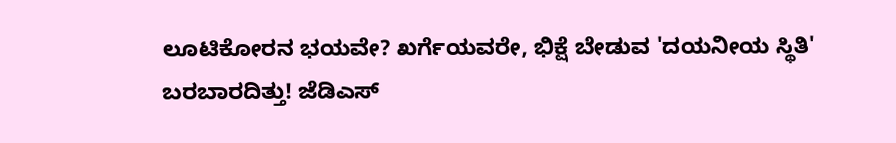ಲೂಟಿಕೋರನ ಭಯವೇ? ಖರ್ಗೆಯವರೇ, ಭಿಕ್ಷೆ ಬೇಡುವ 'ದಯನೀಯ ಸ್ಥಿತಿ' ಬರಬಾರದಿತ್ತು! ಜೆಡಿಎಸ್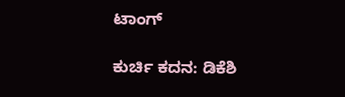ಟಾಂಗ್

ಕುರ್ಚಿ ಕದನ: ಡಿಕೆಶಿ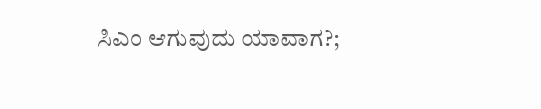ಸಿಎಂ ಆಗುವುದು ಯಾವಾಗ?;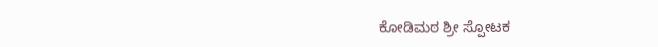ಕೋಡಿಮಠ ಶ್ರೀ ಸ್ಪೋಟಕ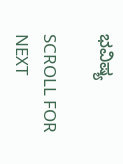ಭವಿಷ್ಯ

SCROLL FOR NEXT